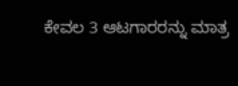ಕೇವಲ 3 ಆಟಗಾರರನ್ನು ಮಾತ್ರ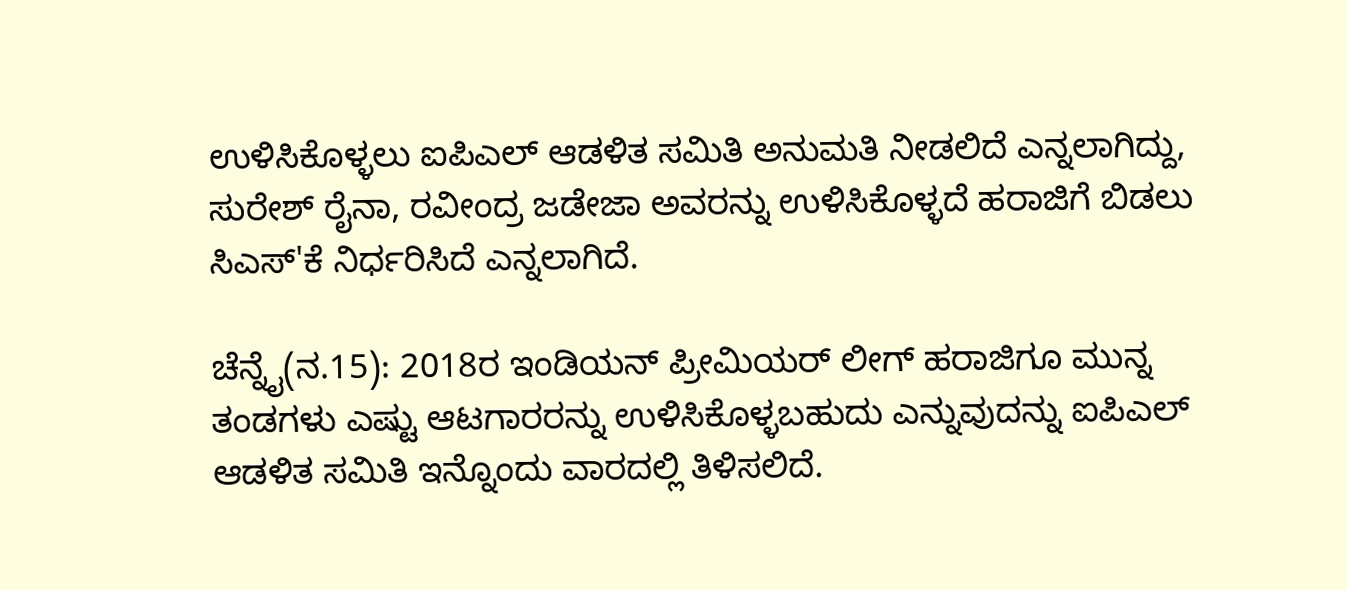ಉಳಿಸಿಕೊಳ್ಳಲು ಐಪಿಎಲ್ ಆಡಳಿತ ಸಮಿತಿ ಅನುಮತಿ ನೀಡಲಿದೆ ಎನ್ನಲಾಗಿದ್ದು, ಸುರೇಶ್ ರೈನಾ, ರವೀಂದ್ರ ಜಡೇಜಾ ಅವರನ್ನು ಉಳಿಸಿಕೊಳ್ಳದೆ ಹರಾಜಿಗೆ ಬಿಡಲು ಸಿಎಸ್‌'ಕೆ ನಿರ್ಧರಿಸಿದೆ ಎನ್ನಲಾಗಿದೆ.

ಚೆನ್ನೈ(ನ.15): 2018ರ ಇಂಡಿಯನ್ ಪ್ರೀಮಿಯರ್ ಲೀಗ್ ಹರಾಜಿಗೂ ಮುನ್ನ ತಂಡಗಳು ಎಷ್ಟು ಆಟಗಾರರನ್ನು ಉಳಿಸಿಕೊಳ್ಳಬಹುದು ಎನ್ನುವುದನ್ನು ಐಪಿಎಲ್ ಆಡಳಿತ ಸಮಿತಿ ಇನ್ನೊಂದು ವಾರದಲ್ಲಿ ತಿಳಿಸಲಿದೆ.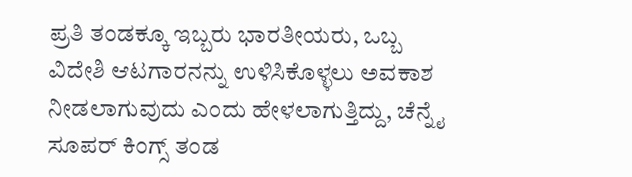ಪ್ರತಿ ತಂಡಕ್ಕೂ ಇಬ್ಬರು ಭಾರತೀಯರು, ಒಬ್ಬ ವಿದೇಶಿ ಆಟಗಾರನನ್ನು ಉಳಿಸಿಕೊಳ್ಳಲು ಅವಕಾಶ ನೀಡಲಾಗುವುದು ಎಂದು ಹೇಳಲಾಗುತ್ತಿದ್ದು, ಚೆನ್ನೈ ಸೂಪರ್ ಕಿಂಗ್ಸ್ ತಂಡ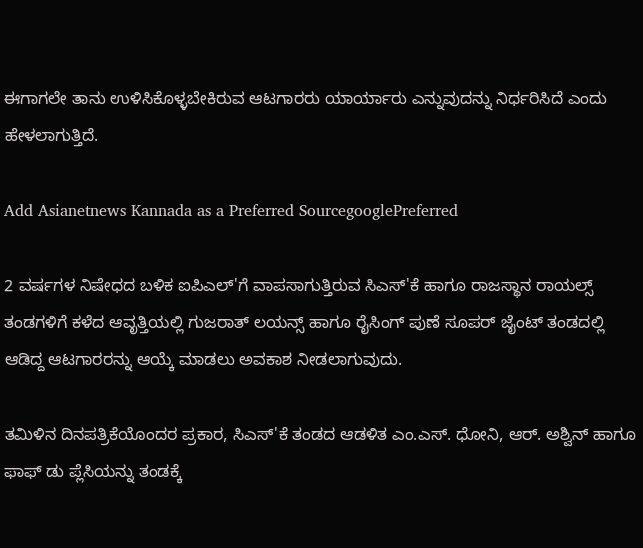ಈಗಾಗಲೇ ತಾನು ಉಳಿಸಿಕೊಳ್ಳಬೇಕಿರುವ ಆಟಗಾರರು ಯಾರ್ಯಾರು ಎನ್ನುವುದನ್ನು ನಿರ್ಧರಿಸಿದೆ ಎಂದು ಹೇಳಲಾಗುತ್ತಿದೆ.

Add Asianetnews Kannada as a Preferred SourcegooglePreferred

2 ವರ್ಷಗಳ ನಿಷೇಧದ ಬಳಿಕ ಐಪಿಎಲ್‌'ಗೆ ವಾಪಸಾಗುತ್ತಿರುವ ಸಿಎಸ್‌'ಕೆ ಹಾಗೂ ರಾಜಸ್ಥಾನ ರಾಯಲ್ಸ್ ತಂಡಗಳಿಗೆ ಕಳೆದ ಆವೃತ್ತಿಯಲ್ಲಿ ಗುಜರಾತ್ ಲಯನ್ಸ್ ಹಾಗೂ ರೈಸಿಂಗ್ ಪುಣೆ ಸೂಪರ್ ಜೈಂಟ್ ತಂಡದಲ್ಲಿ ಆಡಿದ್ದ ಆಟಗಾರರನ್ನು ಆಯ್ಕೆ ಮಾಡಲು ಅವಕಾಶ ನೀಡಲಾಗುವುದು.

ತಮಿಳಿನ ದಿನಪತ್ರಿಕೆಯೊಂದರ ಪ್ರಕಾರ, ಸಿಎಸ್‌'ಕೆ ತಂಡದ ಆಡಳಿತ ಎಂ.ಎಸ್. ಧೋನಿ, ಆರ್. ಅಶ್ವಿನ್ ಹಾಗೂ ಫಾಫ್ ಡು ಪ್ಲೆಸಿಯನ್ನು ತಂಡಕ್ಕೆ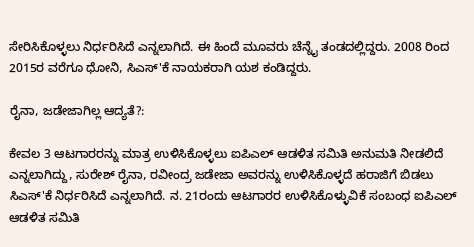ಸೇರಿಸಿಕೊಳ್ಳಲು ನಿರ್ಧರಿಸಿದೆ ಎನ್ನಲಾಗಿದೆ. ಈ ಹಿಂದೆ ಮೂವರು ಚೆನ್ನೈ ತಂಡದಲ್ಲಿದ್ದರು. 2008 ರಿಂದ 2015ರ ವರೆಗೂ ಧೋನಿ, ಸಿಎಸ್‌'ಕೆ ನಾಯಕರಾಗಿ ಯಶ ಕಂಡಿದ್ದರು.

ರೈನಾ, ಜಡೇಜಾಗಿಲ್ಲ ಆದ್ಯತೆ?:

ಕೇವಲ 3 ಆಟಗಾರರನ್ನು ಮಾತ್ರ ಉಳಿಸಿಕೊಳ್ಳಲು ಐಪಿಎಲ್ ಆಡಳಿತ ಸಮಿತಿ ಅನುಮತಿ ನೀಡಲಿದೆ ಎನ್ನಲಾಗಿದ್ದು, ಸುರೇಶ್ ರೈನಾ, ರವೀಂದ್ರ ಜಡೇಜಾ ಅವರನ್ನು ಉಳಿಸಿಕೊಳ್ಳದೆ ಹರಾಜಿಗೆ ಬಿಡಲು ಸಿಎಸ್‌'ಕೆ ನಿರ್ಧರಿಸಿದೆ ಎನ್ನಲಾಗಿದೆ. ನ. 21ರಂದು ಆಟಗಾರರ ಉಳಿಸಿಕೊಳ್ಳುವಿಕೆ ಸಂಬಂಧ ಐಪಿಎಲ್ ಆಡಳಿತ ಸಮಿತಿ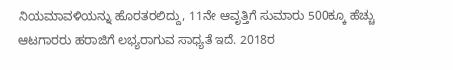ನಿಯಮಾವಳಿಯನ್ನು ಹೊರತರಲಿದ್ದು, 11ನೇ ಆವೃತ್ತಿಗೆ ಸುಮಾರು 500ಕ್ಕೂ ಹೆಚ್ಚು ಆಟಗಾರರು ಹರಾಜಿಗೆ ಲಭ್ಯರಾಗುವ ಸಾಧ್ಯತೆ ಇದೆ. 2018ರ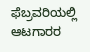ಫೆಬ್ರವರಿಯಲ್ಲಿ ಆಟಗಾರರ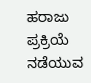ಹರಾಜು ಪ್ರಕ್ರಿಯೆ ನಡೆಯುವ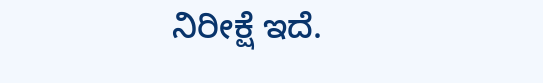ನಿರೀಕ್ಷೆ ಇದೆ.